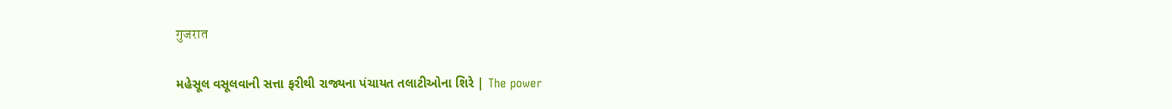गुजरात

મહેસૂલ વસૂલવાની સત્તા ફરીથી રાજ્યના પંચાયત તલાટીઓના શિરે | The power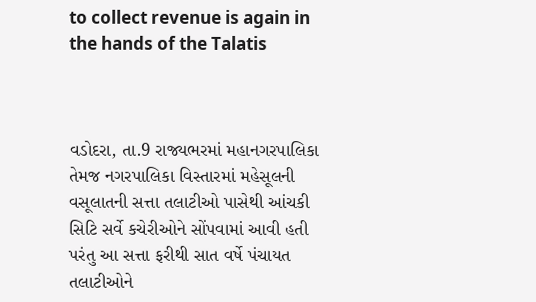to collect revenue is again in the hands of the Talatis



વડોદરા, તા.9 રાજ્યભરમાં મહાનગરપાલિકા તેમજ નગરપાલિકા વિસ્તારમાં મહેસૂલની વસૂલાતની સત્તા તલાટીઓ પાસેથી આંચકી સિટિ સર્વે કચેરીઓને સોંપવામાં આવી હતી પરંતુ આ સત્તા ફરીથી સાત વર્ષે પંચાયત તલાટીઓને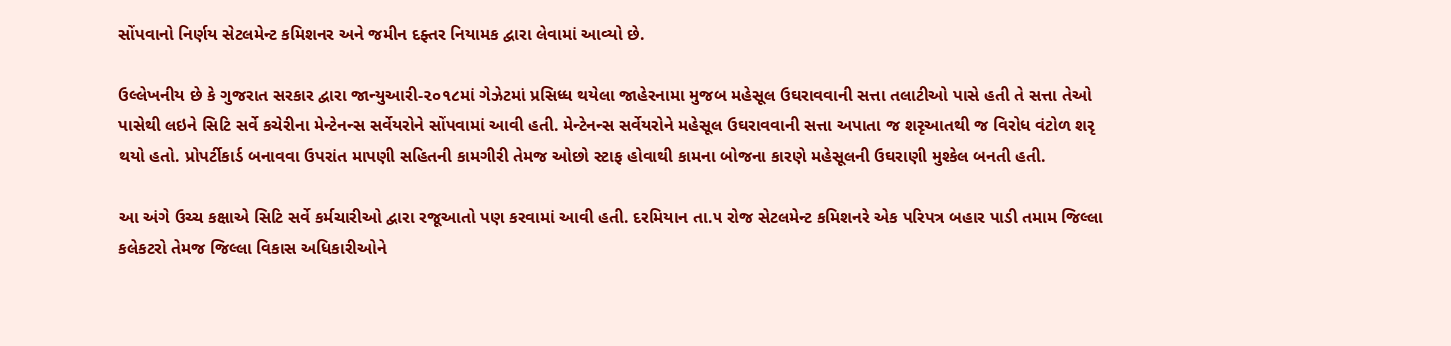સોંપવાનો નિર્ણય સેટલમેન્ટ કમિશનર અને જમીન દફ્તર નિયામક દ્વારા લેવામાં આવ્યો છે.

ઉલ્લેખનીય છે કે ગુજરાત સરકાર દ્વારા જાન્યુઆરી-૨૦૧૮માં ગેઝેટમાં પ્રસિધ્ધ થયેલા જાહેરનામા મુજબ મહેસૂલ ઉઘરાવવાની સત્તા તલાટીઓ પાસે હતી તે સત્તા તેઓ પાસેથી લઇને સિટિ સર્વે કચેરીના મેન્ટેનન્સ સર્વેયરોને સોંપવામાં આવી હતી. મેન્ટેનન્સ સર્વેયરોને મહેસૂલ ઉઘરાવવાની સત્તા અપાતા જ શરૃઆતથી જ વિરોધ વંટોળ શરૃ થયો હતો. પ્રોપર્ટીકાર્ડ બનાવવા ઉપરાંત માપણી સહિતની કામગીરી તેમજ ઓછો સ્ટાફ હોવાથી કામના બોજના કારણે મહેસૂલની ઉઘરાણી મુશ્કેલ બનતી હતી.

આ અંગે ઉચ્ચ કક્ષાએ સિટિ સર્વે કર્મચારીઓ દ્વારા રજૂઆતો પણ કરવામાં આવી હતી. દરમિયાન તા.૫ રોજ સેટલમેન્ટ કમિશનરે એક પરિપત્ર બહાર પાડી તમામ જિલ્લા કલેકટરો તેમજ જિલ્લા વિકાસ અધિકારીઓને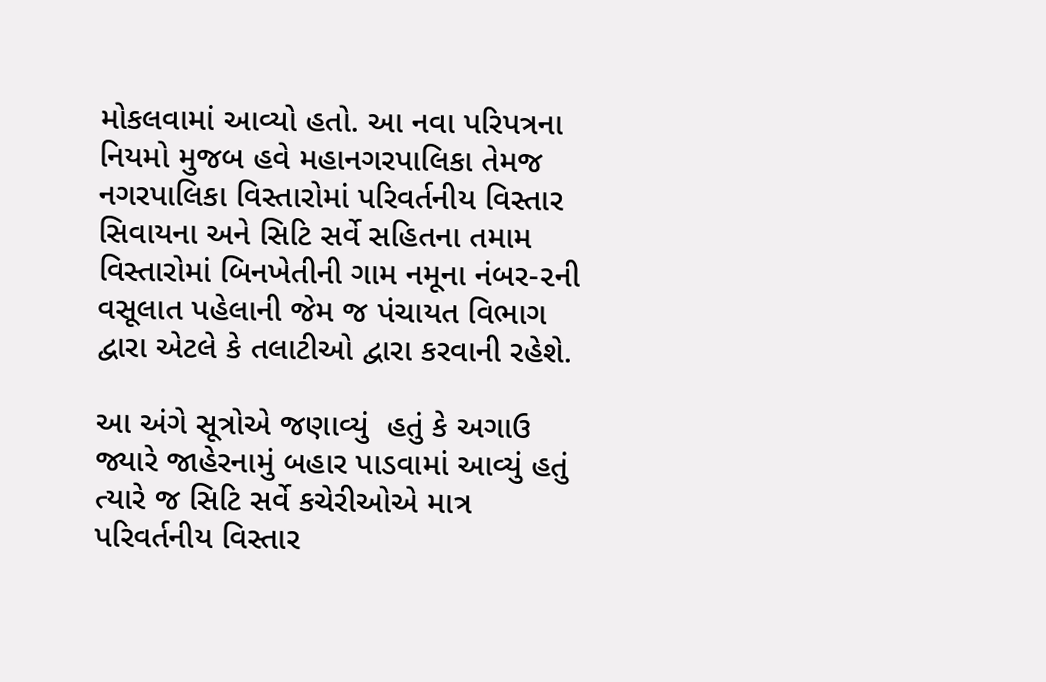મોકલવામાં આવ્યો હતો. આ નવા પરિપત્રના નિયમો મુજબ હવે મહાનગરપાલિકા તેમજ નગરપાલિકા વિસ્તારોમાં પરિવર્તનીય વિસ્તાર સિવાયના અને સિટિ સર્વે સહિતના તમામ વિસ્તારોમાં બિનખેતીની ગામ નમૂના નંબર-૨ની વસૂલાત પહેલાની જેમ જ પંચાયત વિભાગ દ્વારા એટલે કે તલાટીઓ દ્વારા કરવાની રહેશે.

આ અંગે સૂત્રોએ જણાવ્યું  હતું કે અગાઉ જ્યારે જાહેરનામું બહાર પાડવામાં આવ્યું હતું ત્યારે જ સિટિ સર્વે કચેરીઓએ માત્ર પરિવર્તનીય વિસ્તાર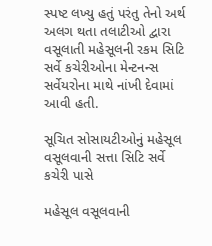સ્પષ્ટ લખ્યુ હતું પરંતુ તેનો અર્થ અલગ થતા તલાટીઓ દ્વારા વસૂલાતી મહેસૂલની રકમ સિટિ સર્વે કચેરીઓના મેન્ટનન્સ સર્વેયરોના માથે નાંખી દેવામાં આવી હતી.

સૂચિત સોસાયટીઓનું મહેસૂલ વસૂલવાની સત્તા સિટિ સર્વે કચેરી પાસે

મહેસૂલ વસૂલવાની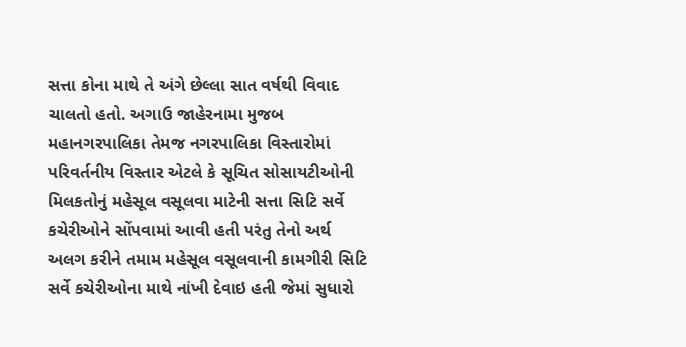સત્તા કોના માથે તે અંગે છેલ્લા સાત વર્ષથી વિવાદ ચાલતો હતો. અગાઉ જાહેરનામા મુજબ મહાનગરપાલિકા તેમજ નગરપાલિકા વિસ્તારોમાં પરિવર્તનીય વિસ્તાર એટલે કે સૂચિત સોસાયટીઓની મિલકતોનું મહેસૂલ વસૂલવા માટેની સત્તા સિટિ સર્વે કચેરીઓને સોંપવામાં આવી હતી પરંતુ તેનો અર્થ અલગ કરીને તમામ મહેસૂલ વસૂલવાની કામગીરી સિટિ સર્વે કચેરીઓના માથે નાંખી દેવાઇ હતી જેમાં સુધારો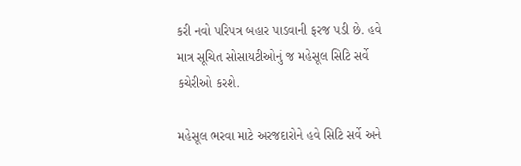કરી નવો પરિપત્ર બહાર પાડવાની ફરજ પડી છે. હવે માત્ર સૂચિત સોસાયટીઓનું જ મહેસૂલ સિટિ સર્વે કચેરીઓ કરશે.

મહેસૂલ ભરવા માટે અરજદારોને હવે સિટિ સર્વે અને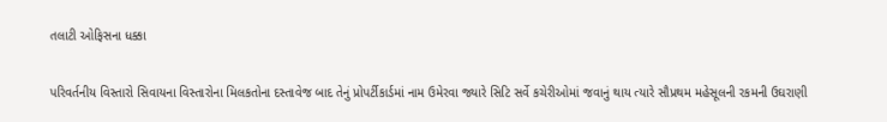તલાટી ઓફિસના ધક્કા

પરિવર્તનીય વિસ્તારો સિવાયના વિસ્તારોના મિલકતોના દસ્તાવેજ બાદ તેનું પ્રોપર્ટીકાર્ડમાં નામ ઉમેરવા જ્યારે સિટિ સર્વે કચેરીઓમાં જવાનું થાય ત્યારે સૌપ્રથમ મહેસૂલની રકમની ઉઘરાણી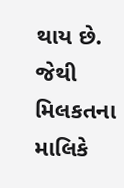થાય છે. જેથી મિલકતના માલિકે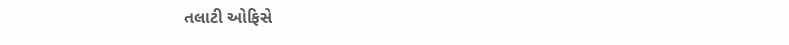તલાટી ઓફિસે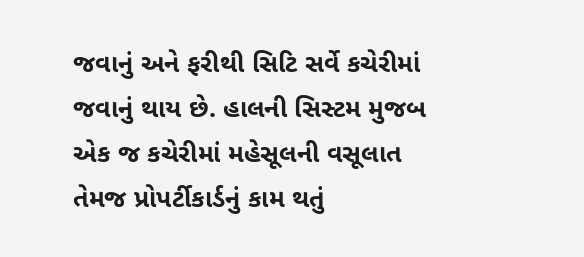જવાનું અને ફરીથી સિટિ સર્વે કચેરીમાં જવાનું થાય છે. હાલની સિસ્ટમ મુજબ એક જ કચેરીમાં મહેસૂલની વસૂલાત તેમજ પ્રોપર્ટીકાર્ડનું કામ થતું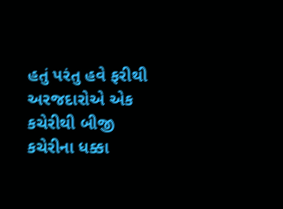હતું પરંતુ હવે ફરીથી અરજદારોએ એક કચેરીથી બીજી કચેરીના ધક્કા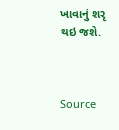ખાવાનું શરૃ થઇ જશે.



Source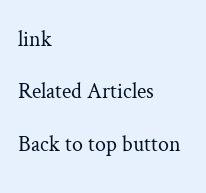link

Related Articles

Back to top button